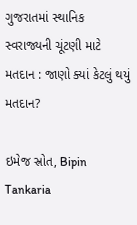ગુજરાતમાં સ્થાનિક સ્વરાજ્યની ચૂંટણી માટે મતદાન : જાણો ક્યાં કેટલું થયું મતદાન?

ઇમેજ સ્રોત, Bipin Tankaria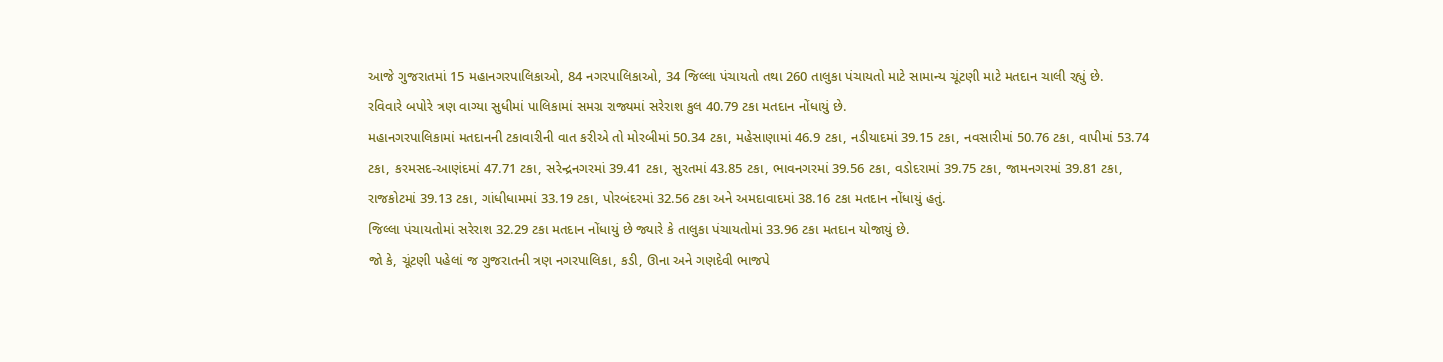આજે ગુજરાતમાં 15 મહાનગરપાલિકાઓ, 84 નગરપાલિકાઓ, 34 જિલ્લા પંચાયતો તથા 260 તાલુકા પંચાયતો માટે સામાન્ય ચૂંટણી માટે મતદાન ચાલી રહ્યું છે.
રવિવારે બપોરે ત્રણ વાગ્યા સુધીમાં પાલિકામાં સમગ્ર રાજ્યમાં સરેરાશ કુલ 40.79 ટકા મતદાન નોંધાયું છે.
મહાનગરપાલિકામાં મતદાનની ટકાવારીની વાત કરીએ તો મોરબીમાં 50.34 ટકા, મહેસાણામાં 46.9 ટકા, નડીયાદમાં 39.15 ટકા, નવસારીમાં 50.76 ટકા, વાપીમાં 53.74 ટકા, કરમસદ-આણંદમાં 47.71 ટકા, સરેન્દ્રનગરમાં 39.41 ટકા, સુરતમાં 43.85 ટકા, ભાવનગરમાં 39.56 ટકા, વડોદરામાં 39.75 ટકા, જામનગરમાં 39.81 ટકા, રાજકોટમાં 39.13 ટકા, ગાંધીધામમાં 33.19 ટકા, પોરબંદરમાં 32.56 ટકા અને અમદાવાદમાં 38.16 ટકા મતદાન નોંધાયું હતું.
જિલ્લા પંચાયતોમાં સરેરાશ 32.29 ટકા મતદાન નોંધાયું છે જ્યારે કે તાલુકા પંચાયતોમાં 33.96 ટકા મતદાન યોજાયું છે.
જો કે, ચૂંટણી પહેલાં જ ગુજરાતની ત્રણ નગરપાલિકા, કડી, ઊના અને ગણદેવી ભાજપે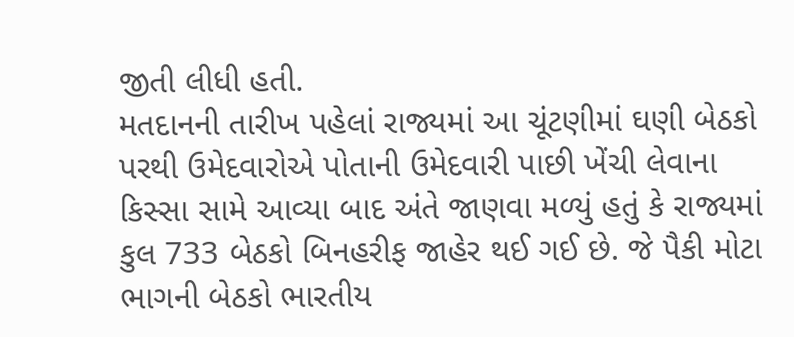જીતી લીધી હતી.
મતદાનની તારીખ પહેલાં રાજ્યમાં આ ચૂંટણીમાં ઘણી બેઠકો પરથી ઉમેદવારોએ પોતાની ઉમેદવારી પાછી ખેંચી લેવાના કિસ્સા સામે આવ્યા બાદ અંતે જાણવા મળ્યું હતું કે રાજ્યમાં કુલ 733 બેઠકો બિનહરીફ જાહેર થઈ ગઈ છે. જે પૈકી મોટા ભાગની બેઠકો ભારતીય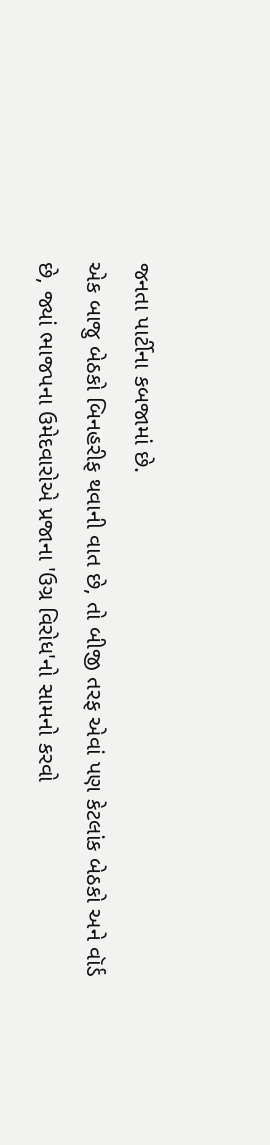જનતા પાર્ટીના કબજામાં છે.
એક બાજુ બેઠકો બિનહરીફ થવાની વાત છે, તો બીજી તરફ એવાં પણ કેટલાંક બેઠકો અને વૉર્ડ છે, જ્યાં ભાજપના ઉમેદવારોએ પ્રજાના 'ઉગ્ર વિરોધ'નો સામનો કરવો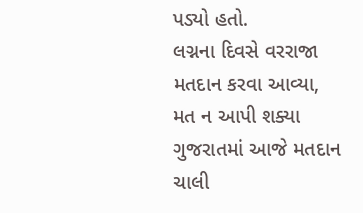પડ્યો હતો.
લગ્નના દિવસે વરરાજા મતદાન કરવા આવ્યા, મત ન આપી શક્યા
ગુજરાતમાં આજે મતદાન ચાલી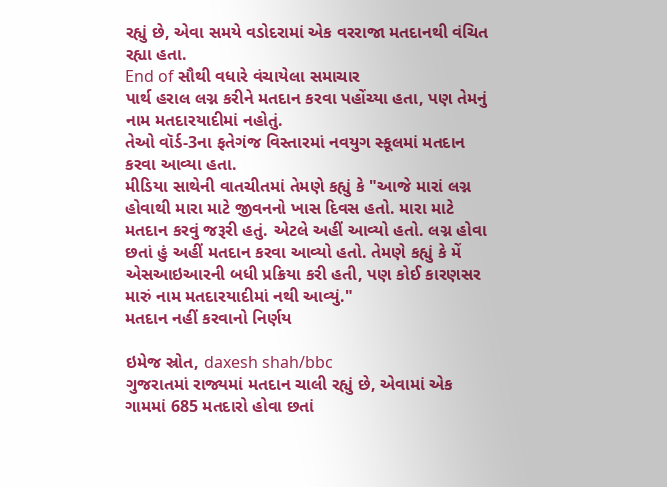રહ્યું છે, એવા સમયે વડોદરામાં એક વરરાજા મતદાનથી વંચિત રહ્યા હતા.
End of સૌથી વધારે વંચાયેલા સમાચાર
પાર્થ હરાલ લગ્ન કરીને મતદાન કરવા પહોંચ્યા હતા, પણ તેમનું નામ મતદારયાદીમાં નહોતું.
તેઓ વૉર્ડ-3ના ફતેગંજ વિસ્તારમાં નવયુગ સ્કૂલમાં મતદાન કરવા આવ્યા હતા.
મીડિયા સાથેની વાતચીતમાં તેમણે કહ્યું કે "આજે મારાં લગ્ન હોવાથી મારા માટે જીવનનો ખાસ દિવસ હતો. મારા માટે મતદાન કરવું જરૂરી હતું. એટલે અહીં આવ્યો હતો. લગ્ન હોવા છતાં હું અહીં મતદાન કરવા આવ્યો હતો. તેમણે કહ્યું કે મેં એસઆઇઆરની બધી પ્રક્રિયા કરી હતી, પણ કોઈ કારણસર મારું નામ મતદારયાદીમાં નથી આવ્યું."
મતદાન નહીં કરવાનો નિર્ણય

ઇમેજ સ્રોત, daxesh shah/bbc
ગુજરાતમાં રાજ્યમાં મતદાન ચાલી રહ્યું છે, એવામાં એક ગામમાં 685 મતદારો હોવા છતાં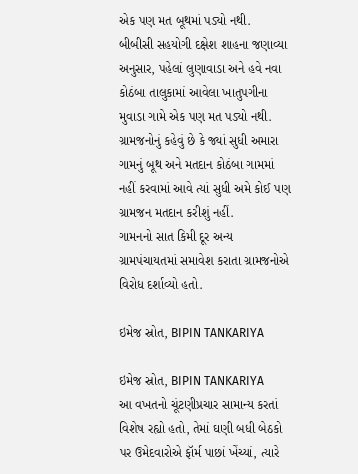એક પણ મત બૂથમાં પડ્યો નથી.
બીબીસી સહયોગી દક્ષેશ શાહના જણાવ્યા અનુસાર, પહેલાં લુણાવાડા અને હવે નવા કોઠંબા તાલુકામાં આવેલા ખાતુપગીના મુવાડા ગામે એક પણ મત પડ્યો નથી.
ગ્રામજનોનું કહેવું છે કે જ્યાં સુધી અમારા ગામનું બૂથ અને મતદાન કોઠંબા ગામમાં નહીં કરવામાં આવે ત્યાં સુધી અમે કોઈ પણ ગ્રામજન મતદાન કરીશું નહીં.
ગામનનો સાત કિમી દૂર અન્ય ગ્રામપંચાયતમાં સમાવેશ કરાતા ગ્રામજનોએ વિરોધ દર્શાવ્યો હતો.

ઇમેજ સ્રોત, BIPIN TANKARIYA

ઇમેજ સ્રોત, BIPIN TANKARIYA
આ વખતનો ચૂંટણીપ્રચાર સામાન્ય કરતાં વિશેષ રહ્યો હતો, તેમાં ઘણી બધી બેઠકો પર ઉમેદવારોએ ફૉર્મ પાછાં ખેંચ્યાં, ત્યારે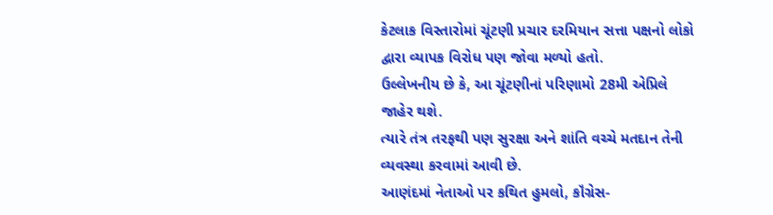કેટલાક વિસ્તારોમાં ચૂંટણી પ્રચાર દરમિયાન સત્તા પક્ષનો લોકો દ્વારા વ્યાપક વિરોધ પણ જોવા મળ્યો હતો.
ઉલ્લેખનીય છે કે, આ ચૂંટણીનાં પરિણામો 28મી એપ્રિલે જાહેર થશે.
ત્યારે તંત્ર તરફથી પણ સુરક્ષા અને શાંતિ વચ્ચે મતદાન તેની વ્યવસ્થા કરવામાં આવી છે.
આણંદમાં નેતાઓ પર કથિત હુમલો, કૉંગ્રેસ-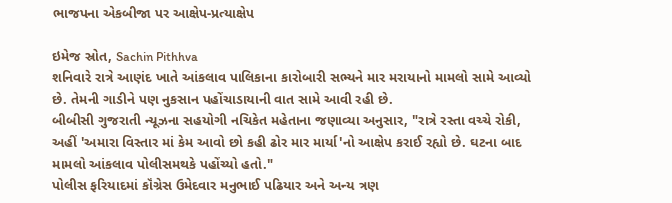ભાજપના એકબીજા પર આક્ષેપ-પ્રત્યાક્ષેપ

ઇમેજ સ્રોત, Sachin Pithhva
શનિવારે રાત્રે આણંદ ખાતે આંકલાવ પાલિકાના કારોબારી સભ્યને માર મરાયાનો મામલો સામે આવ્યો છે. તેમની ગાડીને પણ નુકસાન પહોંચાડાયાની વાત સામે આવી રહી છે.
બીબીસી ગુજરાતી ન્યૂઝના સહયોગી નચિકેત મહેતાના જણાવ્યા અનુસાર, "રાત્રે રસ્તા વચ્ચે રોકી, અહીં 'અમારા વિસ્તાર માં કેમ આવો છો કહી ઢોર માર માર્યા'નો આક્ષેપ કરાઈ રહ્યો છે. ઘટના બાદ મામલો આંકલાવ પોલીસમથકે પહોંચ્યો હતો."
પોલીસ ફરિયાદમાં કૉંગ્રેસ ઉમેદવાર મનુભાઈ પઢિયાર અને અન્ય ત્રણ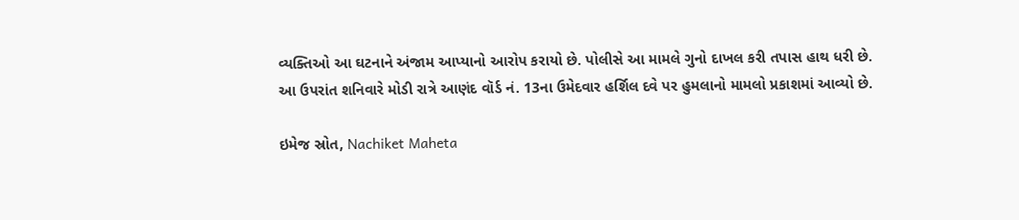વ્યક્તિઓ આ ઘટનાને અંજામ આપ્યાનો આરોપ કરાયો છે. પોલીસે આ મામલે ગુનો દાખલ કરી તપાસ હાથ ધરી છે.
આ ઉપરાંત શનિવારે મોડી રાત્રે આણંદ વૉર્ડ નં. 13ના ઉમેદવાર હર્શિલ દવે પર હુમલાનો મામલો પ્રકાશમાં આવ્યો છે.

ઇમેજ સ્રોત, Nachiket Maheta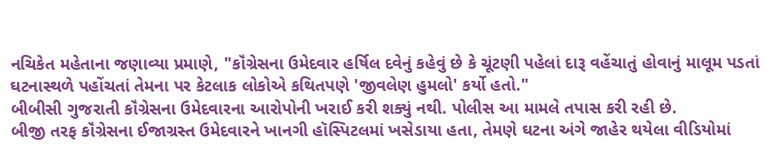નચિકેત મહેતાના જણાવ્યા પ્રમાણે, "કૉંગ્રેસના ઉમેદવાર હર્ષિલ દવેનું કહેવું છે કે ચૂંટણી પહેલાં દારૂ વહેંચાતું હોવાનું માલૂમ પડતાં ઘટનાસ્થળે પહોંચતાં તેમના પર કેટલાક લોકોએ કથિતપણે 'જીવલેણ હુમલો' કર્યો હતો."
બીબીસી ગુજરાતી કૉંગ્રેસના ઉમેદવારના આરોપોની ખરાઈ કરી શક્યું નથી. પોલીસ આ મામલે તપાસ કરી રહી છે.
બીજી તરફ કૉંગ્રેસના ઈજાગ્રસ્ત ઉમેદવારને ખાનગી હૉસ્પિટલમાં ખસેડાયા હતા, તેમણે ઘટના અંગે જાહેર થયેલા વીડિયોમાં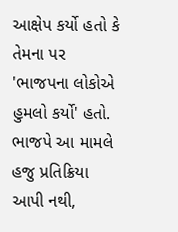આક્ષેપ કર્યો હતો કે તેમના પર 'ભાજપના લોકોએ હુમલો કર્યો' હતો.
ભાજપે આ મામલે હજુ પ્રતિક્રિયા આપી નથી,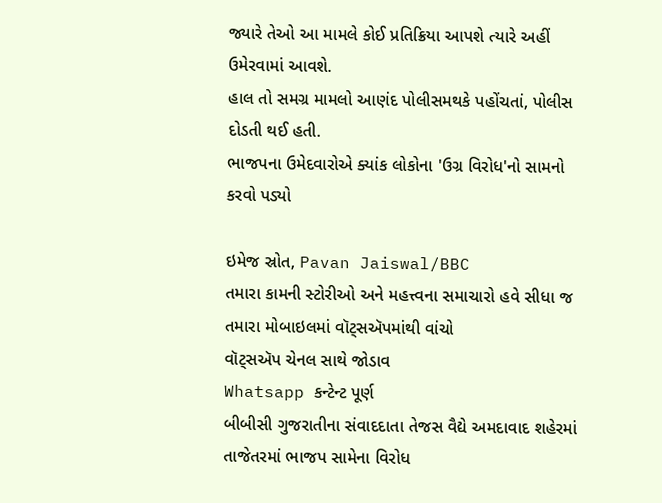જ્યારે તેઓ આ મામલે કોઈ પ્રતિક્રિયા આપશે ત્યારે અહીં ઉમેરવામાં આવશે.
હાલ તો સમગ્ર મામલો આણંદ પોલીસમથકે પહોંચતાં, પોલીસ દોડતી થઈ હતી.
ભાજપના ઉમેદવારોએ ક્યાંક લોકોના 'ઉગ્ર વિરોધ'નો સામનો કરવો પડ્યો

ઇમેજ સ્રોત, Pavan Jaiswal/BBC
તમારા કામની સ્ટોરીઓ અને મહત્ત્વના સમાચારો હવે સીધા જ તમારા મોબાઇલમાં વૉટ્સઍપમાંથી વાંચો
વૉટ્સઍપ ચેનલ સાથે જોડાવ
Whatsapp કન્ટેન્ટ પૂર્ણ
બીબીસી ગુજરાતીના સંવાદદાતા તેજસ વૈદ્યે અમદાવાદ શહેરમાં તાજેતરમાં ભાજપ સામેના વિરોધ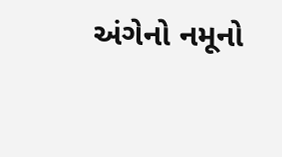અંગેનો નમૂનો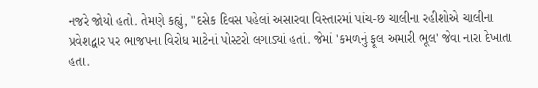નજરે જોયો હતો. તેમણે કહ્યું, "દસેક દિવસ પહેલાં અસારવા વિસ્તારમાં પાંચ-છ ચાલીના રહીશોએ ચાલીના પ્રવેશદ્વાર પર ભાજપના વિરોધ માટેનાં પોસ્ટરો લગાડ્યાં હતાં. જેમાં 'કમળનું ફૂલ અમારી ભૂલ' જેવા નારા દેખાતા હતા.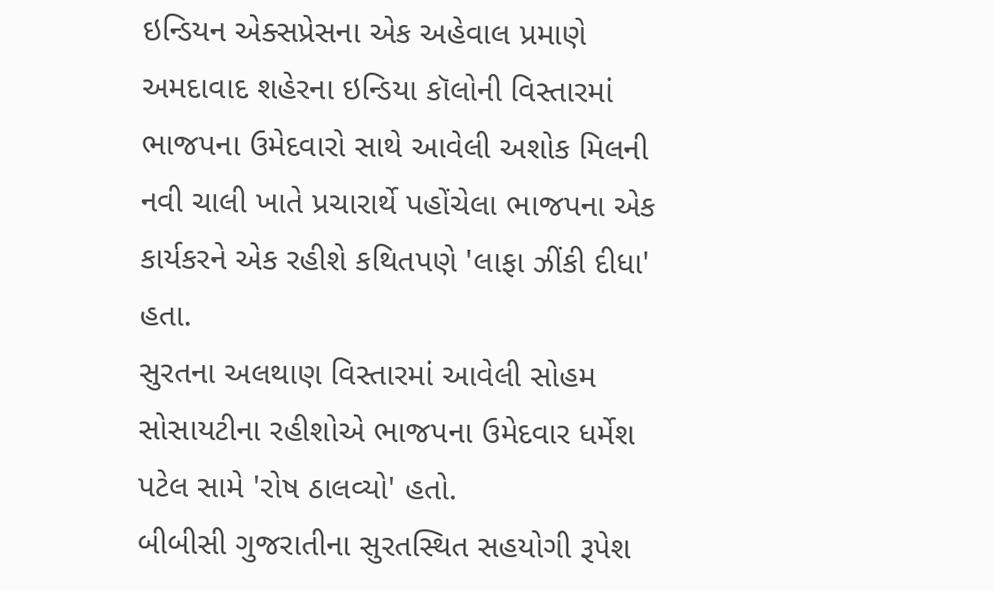ઇન્ડિયન એક્સપ્રેસના એક અહેવાલ પ્રમાણે અમદાવાદ શહેરના ઇન્ડિયા કૉલોની વિસ્તારમાં ભાજપના ઉમેદવારો સાથે આવેલી અશોક મિલની નવી ચાલી ખાતે પ્રચારાર્થે પહોંચેલા ભાજપના એક કાર્યકરને એક રહીશે કથિતપણે 'લાફા ઝીંકી દીધા' હતા.
સુરતના અલથાણ વિસ્તારમાં આવેલી સોહમ સોસાયટીના રહીશોએ ભાજપના ઉમેદવાર ધર્મેશ પટેલ સામે 'રોષ ઠાલવ્યો' હતો.
બીબીસી ગુજરાતીના સુરતસ્થિત સહયોગી રૂપેશ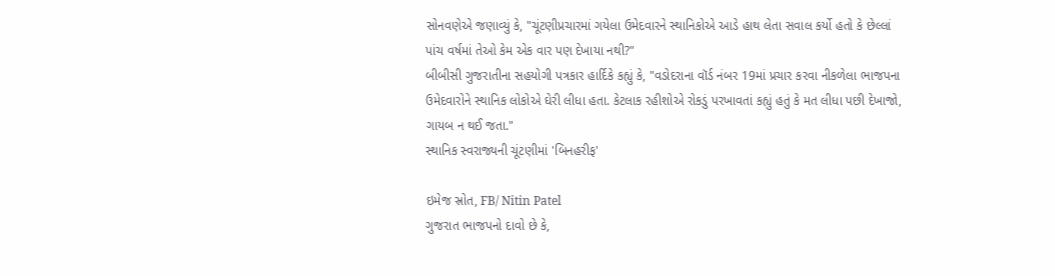સોનવણેએ જણાવ્યું કે, "ચૂંટણીપ્રચારમાં ગયેલા ઉમેદવારને સ્થાનિકોએ આડે હાથ લેતા સવાલ કર્યો હતો કે છેલ્લાં પાંચ વર્ષમાં તેઓ કેમ એક વાર પણ દેખાયા નથી?"
બીબીસી ગુજરાતીના સહયોગી પત્રકાર હાર્દિકે કહ્યું કે, "વડોદરાના વૉર્ડ નંબર 19માં પ્રચાર કરવા નીકળેલા ભાજપના ઉમેદવારોને સ્થાનિક લોકોએ ઘેરી લીધા હતા. કેટલાક રહીશોએ રોકડું પરખાવતાં કહ્યું હતું કે મત લીધા પછી દેખાજો, ગાયબ ન થઈ જતા."
સ્થાનિક સ્વરાજ્યની ચૂંટણીમાં 'બિનહરીફ'

ઇમેજ સ્રોત, FB/ Nitin Patel
ગુજરાત ભાજપનો દાવો છે કે,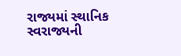રાજ્યમાં સ્થાનિક સ્વરાજ્યની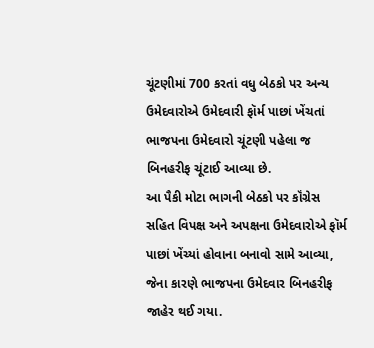ચૂંટણીમાં 700 કરતાં વધુ બેઠકો પર અન્ય ઉમેદવારોએ ઉમેદવારી ફૉર્મ પાછાં ખેંચતાં ભાજપના ઉમેદવારો ચૂંટણી પહેલા જ બિનહરીફ ચૂંટાઈ આવ્યા છે.
આ પૈકી મોટા ભાગની બેઠકો પર કૉંગ્રેસ સહિત વિપક્ષ અને અપક્ષના ઉમેદવારોએ ફૉર્મ પાછાં ખેંચ્યાં હોવાના બનાવો સામે આવ્યા, જેના કારણે ભાજપના ઉમેદવાર બિનહરીફ જાહેર થઈ ગયા.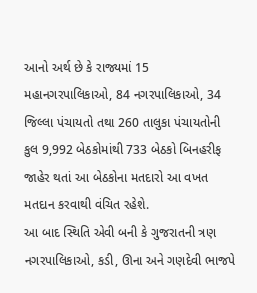આનો અર્થ છે કે રાજ્યમાં 15 મહાનગરપાલિકાઓ, 84 નગરપાલિકાઓ, 34 જિલ્લા પંચાયતો તથા 260 તાલુકા પંચાયતોની કુલ 9,992 બેઠકોમાંથી 733 બેઠકો બિનહરીફ જાહેર થતાં આ બેઠકોના મતદારો આ વખત મતદાન કરવાથી વંચિત રહેશે.
આ બાદ સ્થિતિ એવી બની કે ગુજરાતની ત્રણ નગરપાલિકાઓ, કડી, ઊના અને ગણદેવી ભાજપે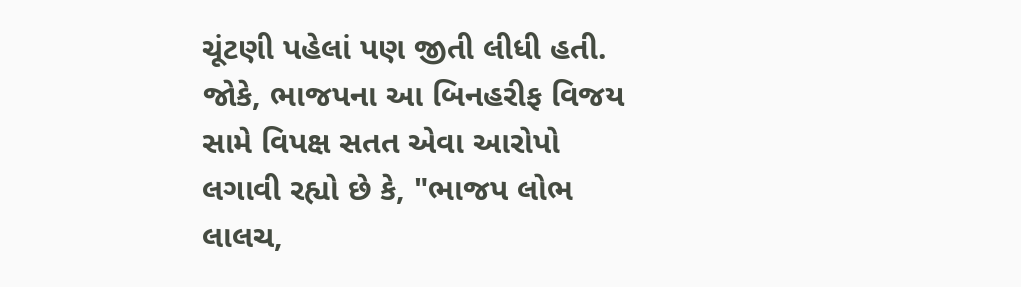ચૂંટણી પહેલાં પણ જીતી લીધી હતી.
જોકે, ભાજપના આ બિનહરીફ વિજય સામે વિપક્ષ સતત એવા આરોપો લગાવી રહ્યો છે કે, "ભાજપ લોભ લાલચ,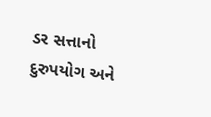ડર સત્તાનો દુરુપયોગ અને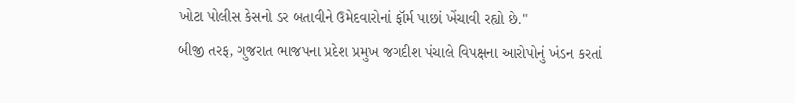ખોટા પોલીસ કેસનો ડર બતાવીને ઉમેદવારોનાં ફૉર્મ પાછાં ખેંચાવી રહ્યો છે."
બીજી તરફ, ગુજરાત ભાજપના પ્રદેશ પ્રમુખ જગદીશ પંચાલે વિપક્ષના આરોપોનું ખંડન કરતાં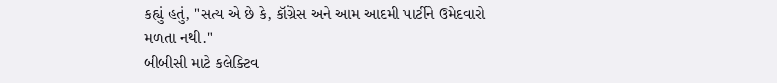કહ્યું હતું, "સત્ય એ છે કે, કૉંગ્રેસ અને આમ આદમી પાર્ટીને ઉમેદવારો મળતા નથી."
બીબીસી માટે કલેક્ટિવ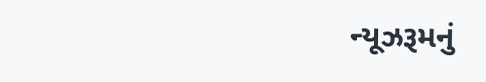ન્યૂઝરૂમનું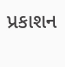પ્રકાશન